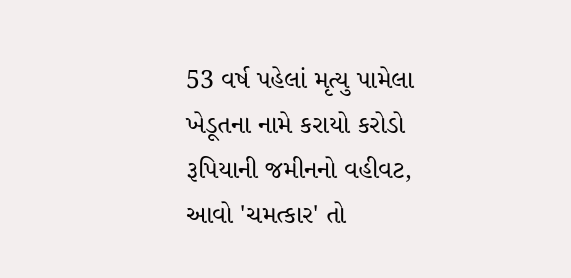53 વર્ષ પહેલાં મૃત્યુ પામેલા ખેડૂતના નામે કરાયો કરોડો રૂપિયાની જમીનનો વહીવટ, આવો 'ચમત્કાર' તો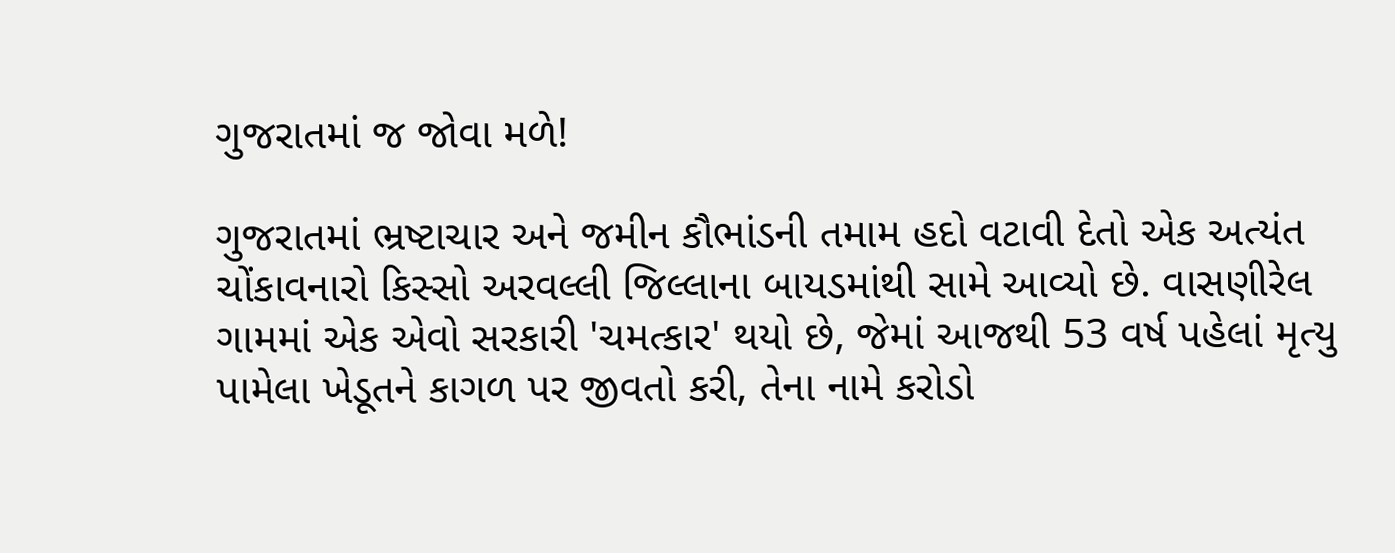ગુજરાતમાં જ જોવા મળે!

ગુજરાતમાં ભ્રષ્ટાચાર અને જમીન કૌભાંડની તમામ હદો વટાવી દેતો એક અત્યંત ચોંકાવનારો કિસ્સો અરવલ્લી જિલ્લાના બાયડમાંથી સામે આવ્યો છે. વાસણીરેલ ગામમાં એક એવો સરકારી 'ચમત્કાર' થયો છે, જેમાં આજથી 53 વર્ષ પહેલાં મૃત્યુ પામેલા ખેડૂતને કાગળ પર જીવતો કરી, તેના નામે કરોડો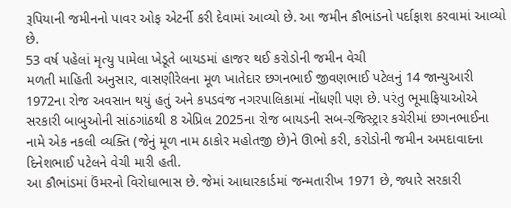રૂપિયાની જમીનનો પાવર ઓફ એટર્ની કરી દેવામાં આવ્યો છે. આ જમીન કૌભાંડનો પર્દાફાશ કરવામાં આવ્યો છે.
53 વર્ષ પહેલાં મૃત્યુ પામેલા ખેડૂતે બાયડમાં હાજર થઈ કરોડોની જમીન વેચી
મળતી માહિતી અનુસાર, વાસણીરેલના મૂળ ખાતેદાર છગનભાઈ જીવણભાઈ પટેલનું 14 જાન્યુઆરી 1972ના રોજ અવસાન થયું હતું અને કપડવંજ નગરપાલિકામાં નોંધણી પણ છે. પરંતુ ભૂમાફિયાઓએ સરકારી બાબુઓની સાંઠગાંઠથી 8 એપ્રિલ 2025ના રોજ બાયડની સબ-રજિસ્ટ્રાર કચેરીમાં છગનભાઈના નામે એક નકલી વ્યક્તિ (જેનું મૂળ નામ ઠાકોર મહોતજી છે)ને ઊભો કરી, કરોડોની જમીન અમદાવાદના દિનેશભાઈ પટેલને વેચી મારી હતી.
આ કૌભાંડમાં ઉંમરનો વિરોધાભાસ છે. જેમાં આધારકાર્ડમાં જન્મતારીખ 1971 છે, જ્યારે સરકારી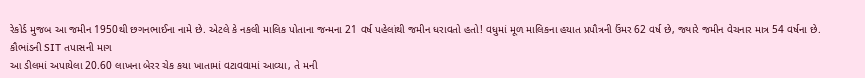રેકોર્ડ મુજબ આ જમીન 1950થી છગનભાઈના નામે છે. એટલે કે નકલી માલિક પોતાના જન્મના 21 વર્ષ પહેલાંથી જમીન ધરાવતો હતો! વધુમાં મૂળ માલિકના હયાત પ્રપૌત્રની ઉંમર 62 વર્ષ છે, જ્યારે જમીન વેચનાર માત્ર 54 વર્ષના છે.
કૌભાંડની SIT તપાસની માગ
આ ડીલમાં અપાયેલા 20.60 લાખના બેરર ચેક કયા ખાતામાં વટાવવામાં આવ્યા, તે મની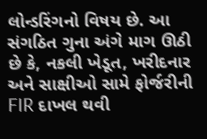લોન્ડરિંગનો વિષય છે. આ સંગઠિત ગુના અંગે માગ ઊઠી છે કે, નકલી ખેડૂત, ખરીદનાર અને સાક્ષીઓ સામે ફોર્જરીની FIR દાખલ થવી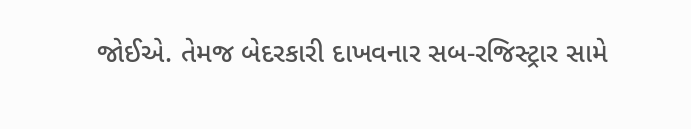જોઈએ. તેમજ બેદરકારી દાખવનાર સબ-રજિસ્ટ્રાર સામે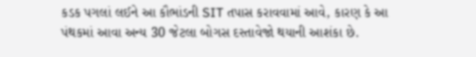કડક પગલાં લઈને આ કૌભાંડની SIT તપાસ કરાવવામાં આવે, કારણ કે આ પંથકમાં આવા અન્ય 30 જેટલા બોગસ દસ્તાવેજો થયાની આશંકા છે.